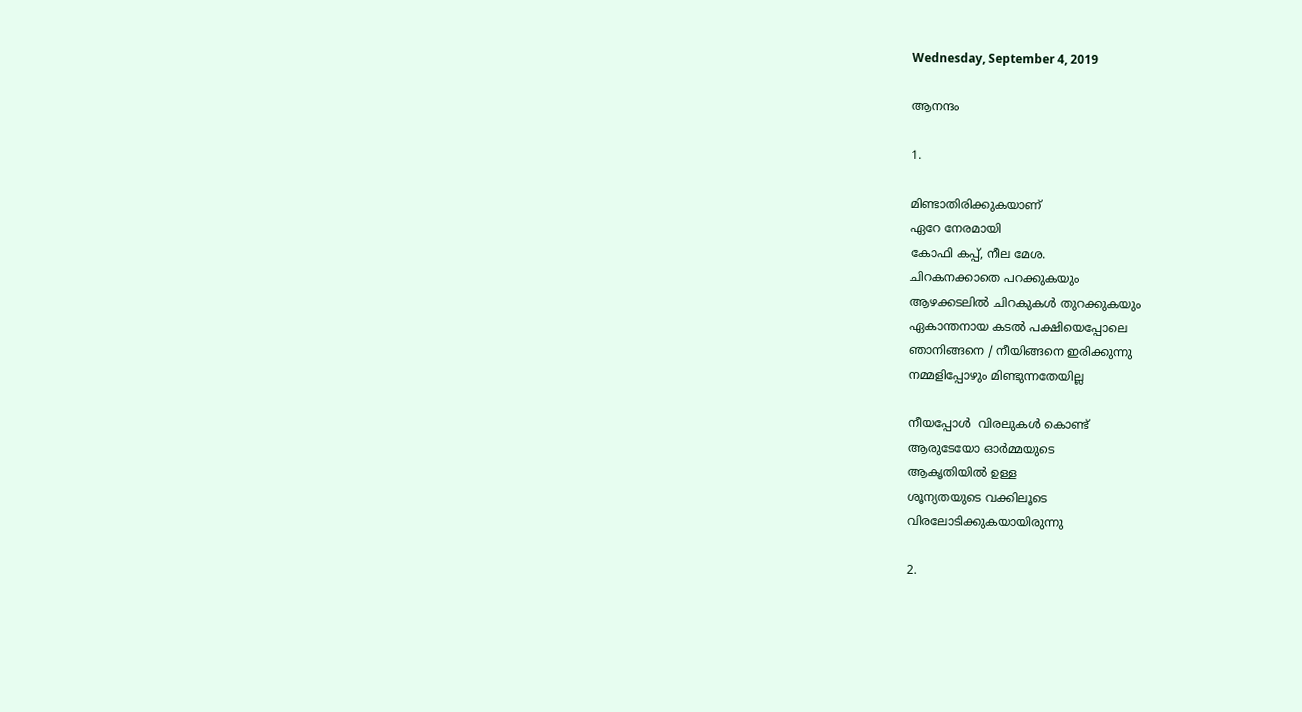Wednesday, September 4, 2019

ആനന്ദം

1.

മിണ്ടാതിരിക്കുകയാണ്
ഏറേ നേരമായി
കോഫി കപ്പ്, നീല മേശ.
ചിറകനക്കാതെ പറക്കുകയും
ആഴക്കടലില്‍ ചിറകുകള്‍ തുറക്കുകയും
ഏകാന്തനായ കടൽ പക്ഷിയെപ്പോലെ
ഞാനിങ്ങനെ / നീയിങ്ങനെ ഇരിക്കുന്നു
നമ്മളിപ്പോഴും മിണ്ടുന്നതേയില്ല

നീയപ്പോള്‍  വിരലുകള്‍ കൊണ്ട്
ആരുടേയോ ഓര്‍മ്മയുടെ
ആകൃതിയില്‍ ഉള്ള
ശൂന്യതയുടെ വക്കിലൂടെ
വിരലോടിക്കുകയായിരുന്നു

2.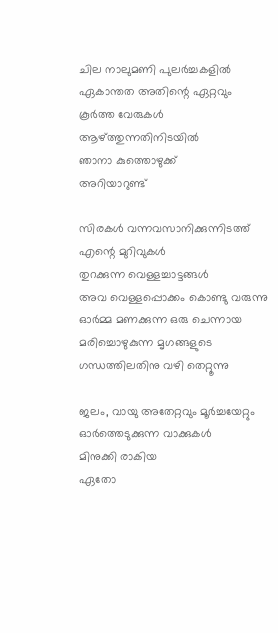ചില നാലുമണി പുലര്‍ച്ചകളില്‍
ഏകാന്തത അതിന്റെ ഏറ്റവും
കൂര്‍ത്ത വേരുകള്‍
ആഴ്ത്തുന്നതിനിടയില്‍
ഞാനാ കുത്തൊഴുക്ക്
അറിയാറുണ്ട്

സിരകള്‍ വന്നവസാനിക്കുന്നിടത്ത്
എന്റെ മുറിവുകള്‍
തുറക്കുന്ന വെള്ളച്ചാട്ടങ്ങള്‍
അവ വെള്ളപ്പൊക്കം കൊണ്ടു വരുന്നു
ഓര്‍മ്മ മണക്കുന്ന ഒരു ചെന്നായ
മരിച്ചൊഴുകുന്ന മൃഗങ്ങളുടെ
ഗന്ധത്തിലതിനു വഴി തെറ്റൂന്നു

ജലം, വായു അതേറ്റവും മൂര്‍ച്ചയേറ്റും
ഓര്‍ത്തെടുക്കുന്ന വാക്കുകള്‍
മിനുക്കി രാകിയ
ഏതോ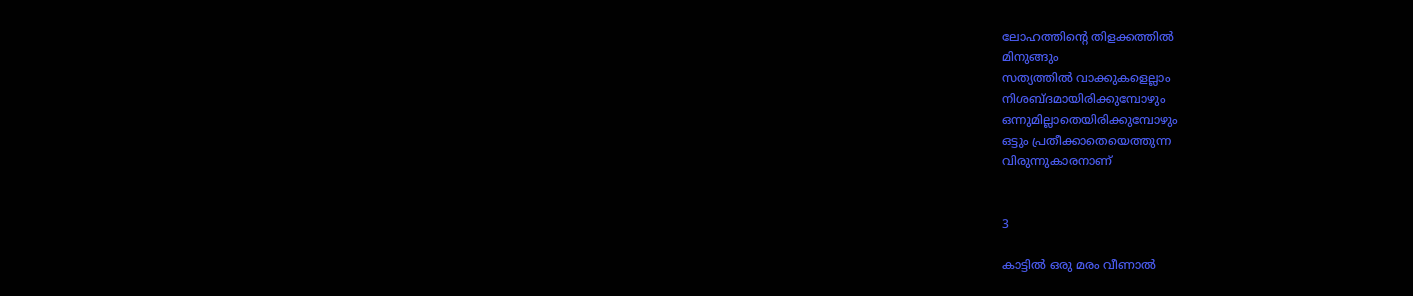ലോഹത്തിന്റെ തിളക്കത്തില്‍
മിനുങ്ങും
സത്യത്തില്‍ വാക്കുകളെല്ലാം
നിശബ്ദമായിരിക്കുമ്പോഴും
ഒന്നുമില്ലാതെയിരിക്കുമ്പോഴും
ഒട്ടും പ്രതീക്കാതെയെത്തുന്ന
വിരുന്നുകാരനാണ്


3

കാട്ടിൽ ഒരു മരം വീണാൽ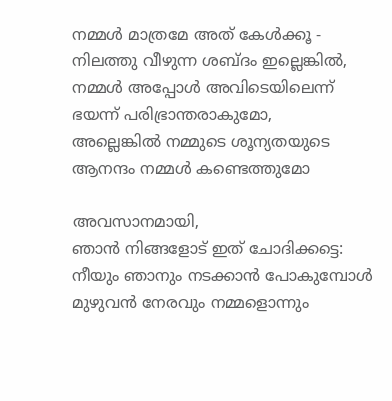നമ്മള്‍ മാത്രമേ അത് കേൾക്കൂ -
നിലത്തു വീഴുന്ന ശബ്ദം ഇല്ലെങ്കിൽ,
നമ്മള്‍ അപ്പോള്‍ അവിടെയിലെന്ന്
ഭയന്ന് പരിഭ്രാന്തരാകുമോ,
അല്ലെങ്കിൽ നമ്മുടെ ശൂന്യതയുടെ
ആനന്ദം നമ്മള്‍ കണ്ടെത്തുമോ

അവസാനമായി,
ഞാൻ നിങ്ങളോട് ഇത് ചോദിക്കട്ടെ:
നീയും ഞാനും നടക്കാൻ പോകുമ്പോള്‍
മുഴുവൻ നേരവും നമ്മളൊന്നും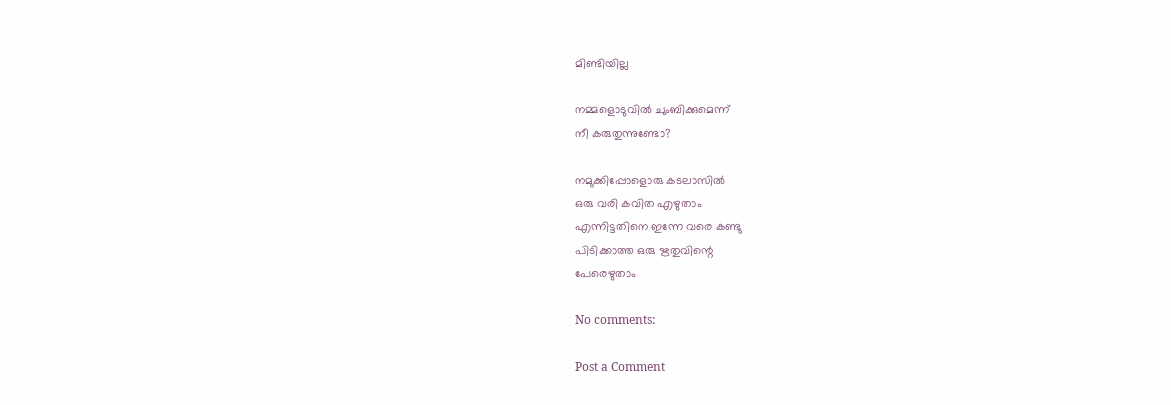മിണ്ടിയില്ല

നമ്മളൊടുവില്‍ ചുംബിക്കുമെന്ന്
നീ കരുതുന്നുണ്ടോ?

നമുക്കിപ്പോളൊരു കടലാസില്‍
ഒരു വരി കവിത എഴുതാം
എന്നിട്ടതിനെ ഇന്നേ വരെ കണ്ടു
പിടിക്കാത്ത ഒരു ഋതുവിന്റെ
പേരെഴുതാം

No comments:

Post a Comment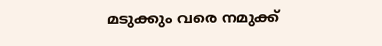മടുക്കും വരെ നമുക്ക്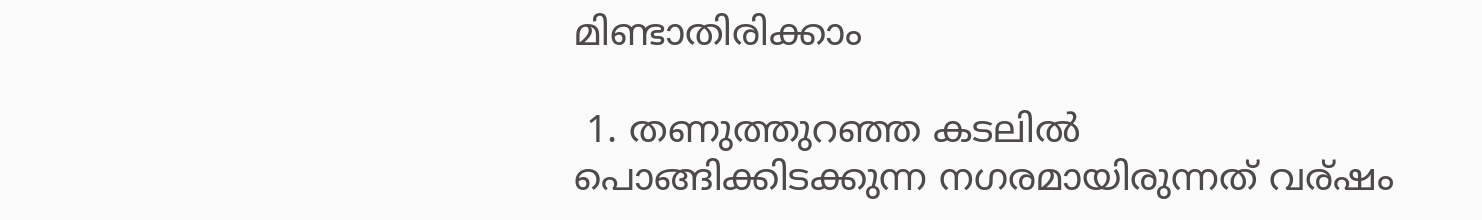മിണ്ടാതിരിക്കാം

 1. തണുത്തുറഞ്ഞ കടലില്‍  പൊങ്ങിക്കിടക്കുന്ന നഗരമായിരുന്നത് വര്ഷം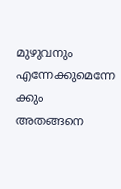മുഴുവനും എന്നേക്കുമെന്നേ ക്കും  അതങ്ങനെ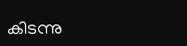കിടന്നു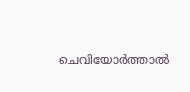ചെവിയോര്‍ത്താല്‍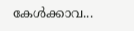കേള്‍ക്കാവ...